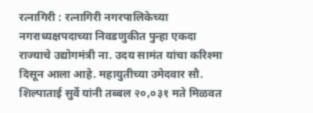रत्नागिरी : रत्नागिरी नगरपालिकेच्या नगराध्यक्षपदाच्या निवडणुकीत पुन्हा एकदा राज्याचे उद्योगमंत्री ना. उदय सामंत यांचा करिश्मा दिसून आला आहे. महायुतीच्या उमेदवार सौ. शिल्पाताई सुर्वे यांनी तब्बल २०,०३१ मते मिळवत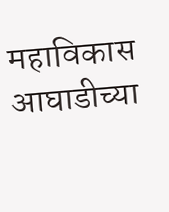महाविकास आघाडीच्या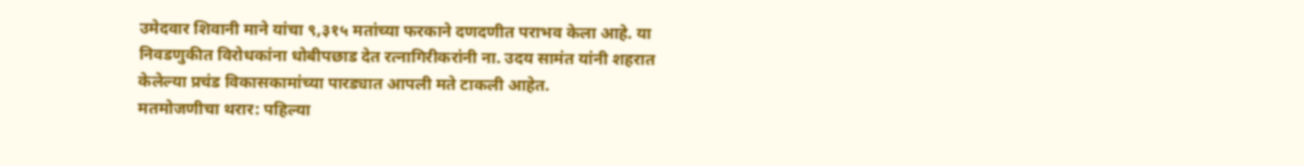उमेदवार शिवानी माने यांचा ९,३१५ मतांच्या फरकाने दणदणीत पराभव केला आहे. या निवडणुकीत विरोधकांना धोबीपछाड देत रत्नागिरीकरांनी ना. उदय सामंत यांनी शहरात केलेल्या प्रचंड विकासकामांच्या पारड्यात आपली मते टाकली आहेत.
मतमोजणीचा थरार: पहिल्या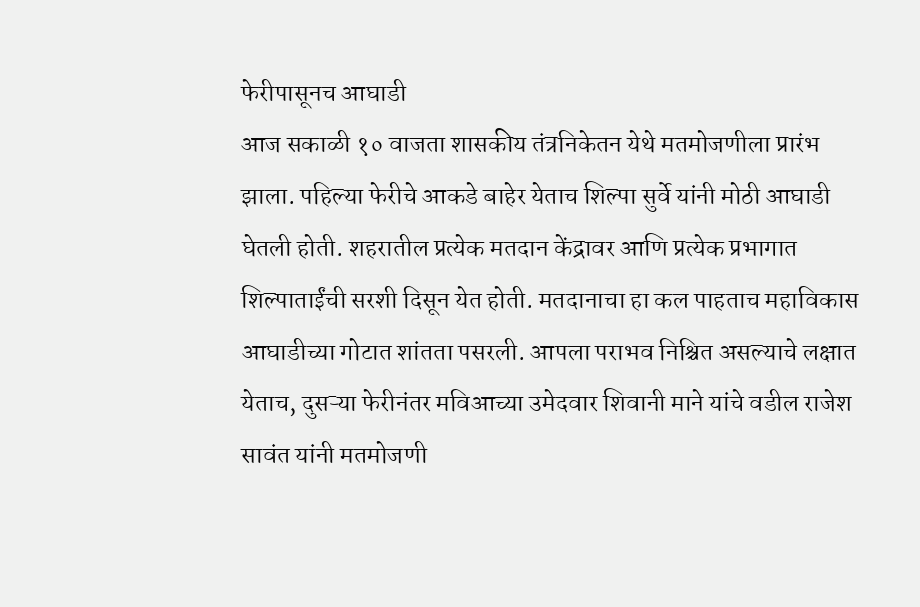फेरीपासूनच आघाडी
आज सकाळी १० वाजता शासकीय तंत्रनिकेतन येथे मतमोजणीला प्रारंभ झाला. पहिल्या फेरीचे आकडे बाहेर येताच शिल्पा सुर्वे यांनी मोठी आघाडी घेतली होती. शहरातील प्रत्येक मतदान केंद्रावर आणि प्रत्येक प्रभागात शिल्पाताईंची सरशी दिसून येत होती. मतदानाचा हा कल पाहताच महाविकास आघाडीच्या गोटात शांतता पसरली. आपला पराभव निश्चित असल्याचे लक्षात येताच, दुसऱ्या फेरीनंतर मविआच्या उमेदवार शिवानी माने यांचे वडील राजेश सावंत यांनी मतमोजणी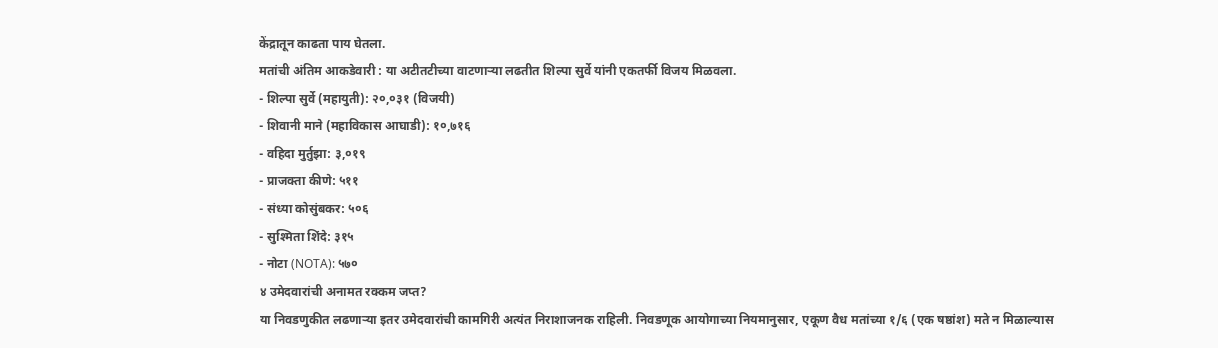केंद्रातून काढता पाय घेतला.
मतांची अंतिम आकडेवारी : या अटीतटीच्या वाटणाऱ्या लढतीत शिल्पा सुर्वे यांनी एकतर्फी विजय मिळवला.
- शिल्पा सुर्वे (महायुती): २०,०३१ (विजयी)
- शिवानी माने (महाविकास आघाडी): १०,७१६
- वहिदा मुर्तुझा: ३,०१९
- प्राजक्ता कीणे: ५११
- संध्या कोसुंबकर: ५०६
- सुश्मिता शिंदे: ३१५
- नोटा (NOTA): ५७०
४ उमेदवारांची अनामत रक्कम जप्त?
या निवडणुकीत लढणाऱ्या इतर उमेदवारांची कामगिरी अत्यंत निराशाजनक राहिली. निवडणूक आयोगाच्या नियमानुसार, एकूण वैध मतांच्या १/६ (एक षष्ठांश) मते न मिळाल्यास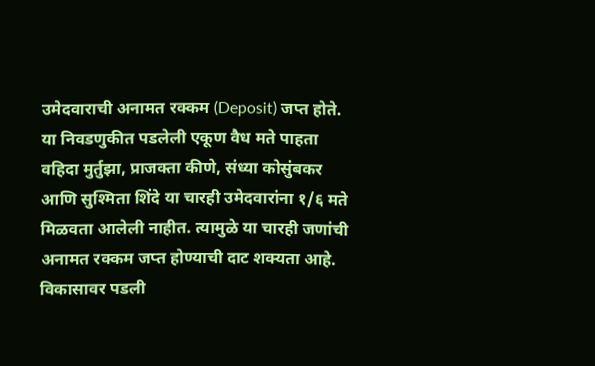उमेदवाराची अनामत रक्कम (Deposit) जप्त होते. या निवडणुकीत पडलेली एकूण वैध मते पाहता वहिदा मुर्तुझा, प्राजक्ता कीणे, संध्या कोसुंबकर आणि सुश्मिता शिंदे या चारही उमेदवारांना १/६ मते मिळवता आलेली नाहीत. त्यामुळे या चारही जणांची अनामत रक्कम जप्त होण्याची दाट शक्यता आहे.
विकासावर पडली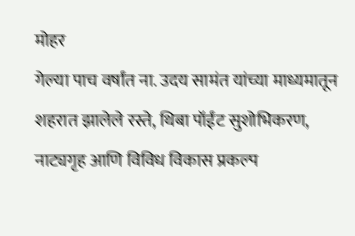मोहर
गेल्या पाच वर्षांत ना. उदय सामंत यांच्या माध्यमातून शहरात झालेले रस्ते, थिबा पॉईंट सुशोभिकरण, नाट्यगृह आणि विविध विकास प्रकल्प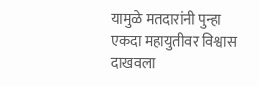यामुळे मतदारांनी पुन्हा एकदा महायुतीवर विश्वास दाखवला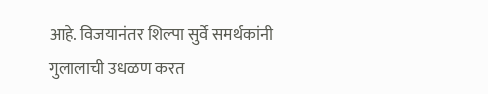आहे. विजयानंतर शिल्पा सुर्वे समर्थकांनी गुलालाची उधळण करत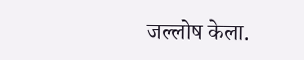जल्लोष केला.